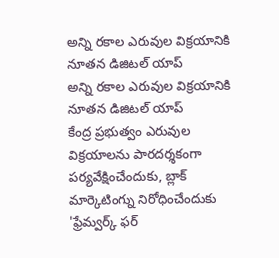అన్ని రకాల ఎరువుల విక్రయానికి నూతన డిజిటల్ యాప్
అన్ని రకాల ఎరువుల విక్రయానికి నూతన డిజిటల్ యాప్
కేంద్ర ప్రభుత్వం ఎరువుల విక్రయాలను పారదర్శకంగా పర్యవేక్షించేందుకు, బ్లాక్ మార్కెటింగ్ను నిరోధించేందుకు 'ఫ్రేమ్వర్క్ ఫర్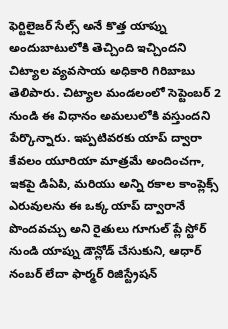ఫెర్టిలైజర్ సేల్స్ అనే కొత్త యాప్ను అందుబాటులోకి తెచ్చింది ఇచ్చిందని చిట్యాల వ్యవసాయ అధికారి గిరిబాబు తెలిపారు. చిట్యాల మండలంలో సెప్టెంబర్ 2 నుండి ఈ విధానం అమలులోకి వస్తుందని పేర్కొన్నారు. ఇప్పటివరకు యాప్ ద్వారా కేవలం యూరియా మాత్రమే అందించగా, ఇకపై డిఏపి, మరియు అన్ని రకాల కాంప్లెక్స్ ఎరువులను ఈ ఒక్క యాప్ ద్వారానే పొందవచ్చు అని రైతులు గూగుల్ ప్లే స్టోర్ నుండి యాప్ను డౌన్లోడ్ చేసుకుని, ఆధార్ నంబర్ లేదా ఫార్మర్ రిజిస్ట్రేషన్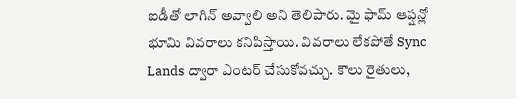ఐడీతో లాగిన్ అవ్వాలి అని తెలిపారు. మై ఫామ్ ఆప్షన్లో భూమి వివరాలు కనిపిస్తాయి. వివరాలు లేకపోతే Sync Lands ద్వారా ఎంటర్ చేసుకోవచ్చు. కౌలు రైతులు,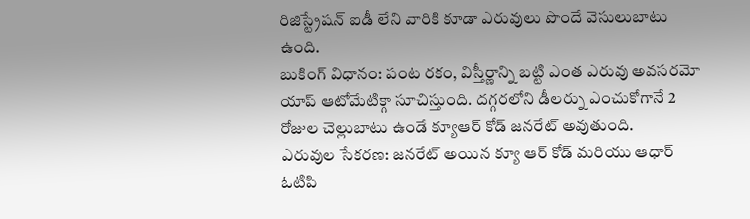రిజిస్ట్రేషన్ ఐడీ లేని వారికి కూడా ఎరువులు పొందే వెసులుబాటు ఉంది.
బుకింగ్ విధానం: పంట రకం, విస్తీర్ణాన్ని బట్టి ఎంత ఎరువు అవసరమో యాప్ ఆటోమేటిక్గా సూచిస్తుంది. దగ్గరలోని డీలర్ను ఎంచుకోగానే 2 రోజుల చెల్లుబాటు ఉండే క్యూఆర్ కోడ్ జనరేట్ అవుతుంది.
ఎరువుల సేకరణ: జనరేట్ అయిన క్యూ ఆర్ కోడ్ మరియు ఆధార్ ఓటిపి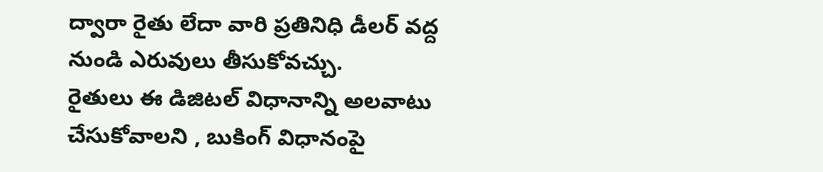ద్వారా రైతు లేదా వారి ప్రతినిధి డీలర్ వద్ద నుండి ఎరువులు తీసుకోవచ్చు.
రైతులు ఈ డిజిటల్ విధానాన్ని అలవాటు చేసుకోవాలని , బుకింగ్ విధానంపై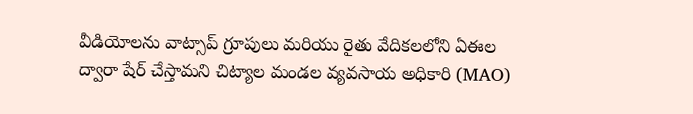వీడియోలను వాట్సాప్ గ్రూపులు మరియు రైతు వేదికలలోని ఏఈల ద్వారా షేర్ చేస్తామని చిట్యాల మండల వ్యవసాయ అధికారి (MAO)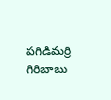పగిడిమర్రి గిరిబాబు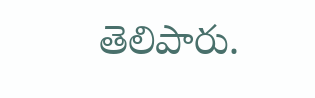తెలిపారు.